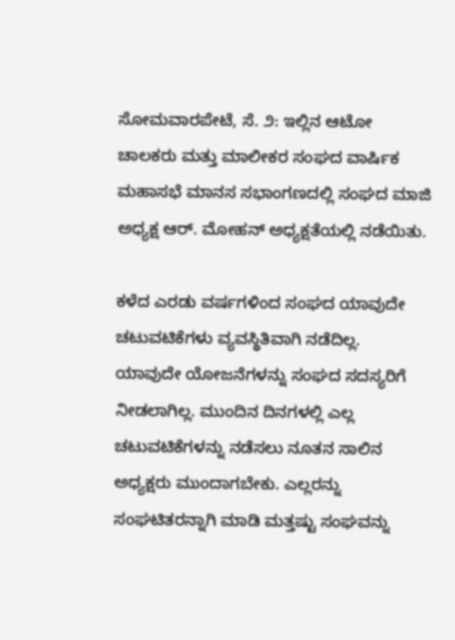ಸೋಮವಾರಪೇಟೆ, ಸೆ. ೨: ಇಲ್ಲಿನ ಆಟೋ ಚಾಲಕರು ಮತ್ತು ಮಾಲೀಕರ ಸಂಘದ ವಾರ್ಷಿಕ ಮಹಾಸಭೆ ಮಾನಸ ಸಭಾಂಗಣದಲ್ಲಿ ಸಂಘದ ಮಾಜಿ ಅಧ್ಯಕ್ಷ ಆರ್. ಮೋಹನ್ ಅಧ್ಯಕ್ಷತೆಯಲ್ಲಿ ನಡೆಯಿತು.

ಕಳೆದ ಎರಡು ವರ್ಷಗಳಿಂದ ಸಂಘದ ಯಾವುದೇ ಚಟುವಟಿಕೆಗಳು ವ್ಯವಸ್ಥಿತಿವಾಗಿ ನಡೆದಿಲ್ಲ. ಯಾವುದೇ ಯೋಜನೆಗಳನ್ನು ಸಂಘದ ಸದಸ್ಯರಿಗೆ ನೀಡಲಾಗಿಲ್ಲ. ಮುಂದಿನ ದಿನಗಳಲ್ಲಿ ಎಲ್ಲ ಚಟುವಟಿಕೆಗಳನ್ನು ನಡೆಸಲು ನೂತನ ಸಾಲಿನ ಅಧ್ಯಕ್ಷರು ಮುಂದಾಗಬೇಕು. ಎಲ್ಲರನ್ನು ಸಂಘಟಿತರನ್ನಾಗಿ ಮಾಡಿ ಮತ್ತಷ್ಟು ಸಂಘವನ್ನು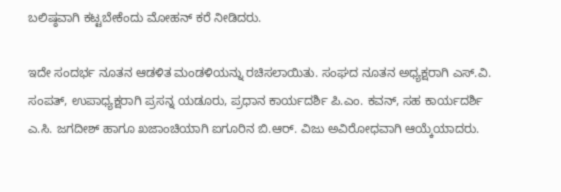ಬಲಿಷ್ಠವಾಗಿ ಕಟ್ಟಬೇಕೆಂದು ಮೋಹನ್ ಕರೆ ನೀಡಿದರು.

ಇದೇ ಸಂದರ್ಭ ನೂತನ ಆಡಳಿತ ಮಂಡಳಿಯನ್ನು ರಚಿಸಲಾಯಿತು. ಸಂಘದ ನೂತನ ಅಧ್ಯಕ್ಷರಾಗಿ ಎಸ್.ವಿ. ಸಂಪತ್, ಉಪಾಧ್ಯಕ್ಷರಾಗಿ ಪ್ರಸನ್ನ ಯಡೂರು, ಪ್ರಧಾನ ಕಾರ್ಯದರ್ಶಿ ಪಿ.ಎಂ. ಕವನ್, ಸಹ ಕಾರ್ಯದರ್ಶಿ ಎ.ಸಿ. ಜಗದೀಶ್ ಹಾಗೂ ಖಜಾಂಚಿಯಾಗಿ ಐಗೂರಿನ ಬಿ.ಆರ್. ವಿಜು ಅವಿರೋಧವಾಗಿ ಆಯ್ಕೆಯಾದರು.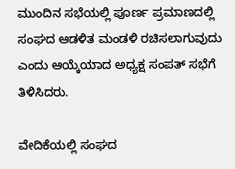ಮುಂದಿನ ಸಭೆಯಲ್ಲಿ ಪೂರ್ಣ ಪ್ರಮಾಣದಲ್ಲಿ ಸಂಘದ ಆಡಳಿತ ಮಂಡಳಿ ರಚಿಸಲಾಗುವುದು ಎಂದು ಆಯ್ಕೆಯಾದ ಅಧ್ಯಕ್ಷ ಸಂಪತ್ ಸಭೆಗೆ ತಿಳಿಸಿದರು.

ವೇದಿಕೆಯಲ್ಲಿ ಸಂಘದ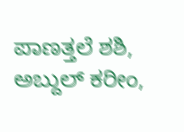ಪಾಣತ್ತಲೆ ಶಶಿ, ಅಬ್ದುಲ್ ಕರೀಂ,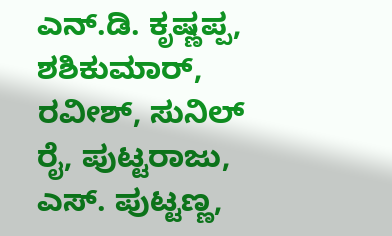ಎನ್.ಡಿ. ಕೃಷ್ಣಪ್ಪ, ಶಶಿಕುಮಾರ್, ರವೀಶ್, ಸುನಿಲ್ ರೈ, ಪುಟ್ಟರಾಜು, ಎಸ್. ಪುಟ್ಟಣ್ಣ,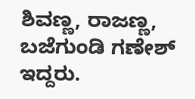ಶಿವಣ್ಣ, ರಾಜಣ್ಣ, ಬಜೆಗುಂಡಿ ಗಣೇಶ್ ಇದ್ದರು.